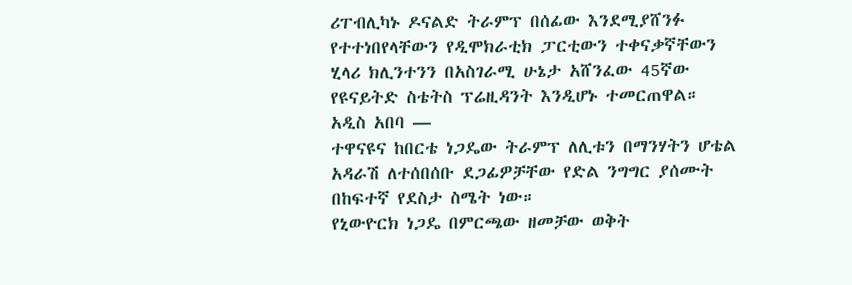ሪፐብሊካኑ ዶናልድ ትራምፕ በሰፊው እንደሚያሸንፉ የተተነበየላቸውን የዲሞክራቲክ ፓርቲውን ተቀናቃኛቸውን ሂላሪ ክሊንተንን በአስገራሚ ሁኔታ አሸንፈው 45ኛው የዩናይትድ ስቴትስ ፕሬዚዳንት እንዲሆኑ ተመርጠዋል።
አዲስ አበባ —
ተዋናዩና ከበርቴ ነጋዴው ትራምፕ ለሊቱን በማንሃትን ሆቴል አዳራሽ ለተሰበሰቡ ደጋፊዎቻቸው የድል ንግግር ያሰሙት በከፍተኛ የደስታ ስሜት ነው።
የኒውዮርክ ነጋዴ በምርጫው ዘመቻው ወቅት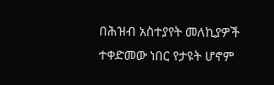በሕዝብ አስተያየት መለኪያዎች ተቀድመው ነበር የታዩት ሆኖም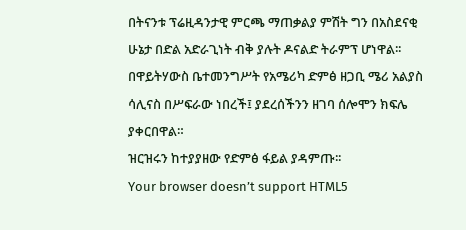በትናንቱ ፕሬዚዳንታዊ ምርጫ ማጠቃልያ ምሽት ግን በአስደናቂ ሁኔታ በድል አድራጊነት ብቅ ያሉት ዶናልድ ትራምፕ ሆነዋል፡፡
በዋይትሃውስ ቤተመንግሥት የአሜሪካ ድምፅ ዘጋቢ ሜሪ አልያስ ሳሊናስ በሥፍራው ነበረች፤ ያደረሰችንን ዘገባ ሰሎሞን ክፍሌ ያቀርበዋል።
ዝርዝሩን ከተያያዘው የድምፅ ፋይል ያዳምጡ፡፡
Your browser doesn’t support HTML5